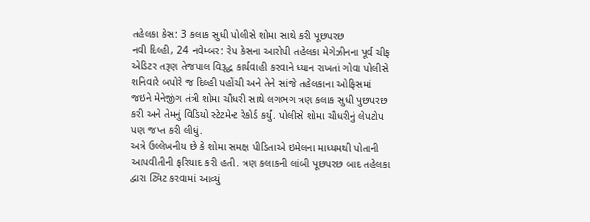તહેલકા કેસ: 3 કલાક સુધી પોલીસે શોમા સાથે કરી પૂછપરછ
નવી દિલ્હી, 24 નવેમ્બર: રેપ કેસના આરોપી તહેલકા મેગેઝીનના પૂર્વ ચીફ એડિટર તરૂણ તેજપાલ વિરૂદ્ધ કાર્યવાહી કરવાને ધ્યાન રાખતાં ગોવા પોલીસે શનિવારે બપોરે જ દિલ્હી પહોંચી અને તેને સાંજે તહેલકાના ઓફિસમાં જઇને મેનેજીંગ તંત્રી શોમા ચૌધરી સાથે લગભગ ત્રણ કલાક સુધી પુછપરછ કરી અને તેમનું વિડિયો સ્ટેટમેન્ટ રેકોર્ડ કર્યું. પોલીસે શોમા ચૌધરીનું લેપટોપ પણ જપ્ત કરી લીધું.
અત્રે ઉલ્લેખનીય છે કે શોમા સમક્ષ પીડિતાએ ઇમેલના માધ્યમથી પોતાની આપવીતીની ફરિયાદ કરી હતી. ત્રણ કલાકની લાંબી પૂછપરછ બાદ તહેલકા દ્વારા ટ્વિટ કરવામાં આવ્યું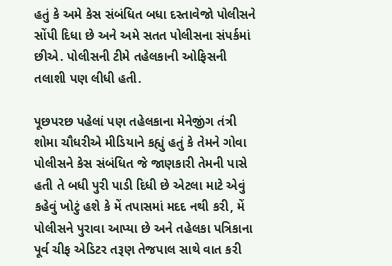હતું કે અમે કેસ સંબંધિત બધા દસ્તાવેજો પોલીસને સોંપી દિધા છે અને અમે સતત પોલીસના સંપર્કમાં છીએ. પોલીસની ટીમે તહેલકાની ઓફિસની તલાશી પણ લીધી હતી.

પૂછપરછ પહેલાં પણ તહેલકાના મેનેજીંગ તંત્રી શોમા ચૌધરીએ મીડિયાને કહ્યું હતું કે તેમને ગોવા પોલીસને કેસ સંબંધિત જે જાણકારી તેમની પાસે હતી તે બધી પુરી પાડી દિધી છે એટલા માટે એવું કહેવું ખોટું હશે કે મેં તપાસમાં મદદ નથી કરી, મેં પોલીસને પુરાવા આપ્યા છે અને તહેલકા પત્રિકાના પૂર્વ ચીફ એડિટર તરૂણ તેજપાલ સાથે વાત કરી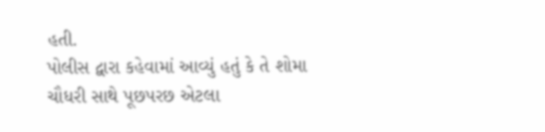હતી.
પોલીસ દ્વારા કહેવામાં આવ્યું હતું કે તે શોમા ચૌધરી સાથે પૂછપરછ એટલા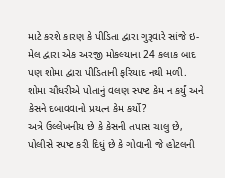માટે કરશે કારણ કે પીડિતા દ્વારા ગુરૂવારે સાંજે ઇ-મેલ દ્વારા એક અરજી મોકલ્યાના 24 કલાક બાદ પણ શોમા દ્વારા પીડિતાની ફરિયાદ નથી મળી. શોમા ચૌધરીએ પોતાનું વલણ સ્પષ્ટ કેમ ન કર્યું અને કેસને દબાવવાનો પ્રયત્ન કેમ કર્યો?
અત્રે ઉલ્લેખનીય છે કે કેસની તપાસ ચાલુ છે, પોલીસે સ્પષ્ટ કરી દિધું છે કે ગોવાની જે હોટલની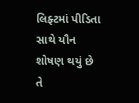લિફ્ટમાં પીડિતા સાથે યૌન શોષણ થયું છે તે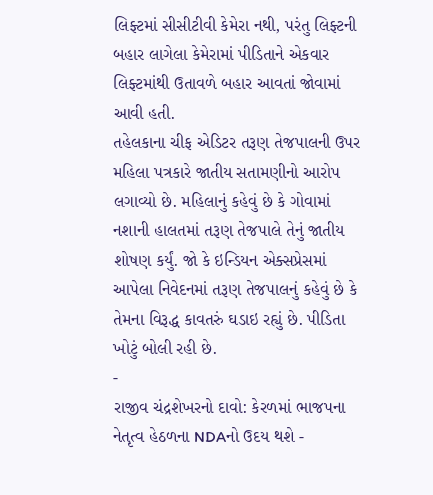લિફ્ટમાં સીસીટીવી કેમેરા નથી, પરંતુ લિફ્ટની બહાર લાગેલા કેમેરામાં પીડિતાને એકવાર લિફ્ટમાંથી ઉતાવળે બહાર આવતાં જોવામાં આવી હતી.
તહેલકાના ચીફ એડિટર તરૂણ તેજપાલની ઉપર મહિલા પત્રકારે જાતીય સતામણીનો આરોપ લગાવ્યો છે. મહિલાનું કહેવું છે કે ગોવામાં નશાની હાલતમાં તરૂણ તેજપાલે તેનું જાતીય શોષણ કર્યું. જો કે ઇન્ડિયન એક્સપ્રેસમાં આપેલા નિવેદનમાં તરૂણ તેજપાલનું કહેવું છે કે તેમના વિરૂદ્ધ કાવતરું ઘડાઇ રહ્યું છે. પીડિતા ખોટું બોલી રહી છે.
-
રાજીવ ચંદ્રશેખરનો દાવો: કેરળમાં ભાજપના નેતૃત્વ હેઠળના NDAનો ઉદય થશે -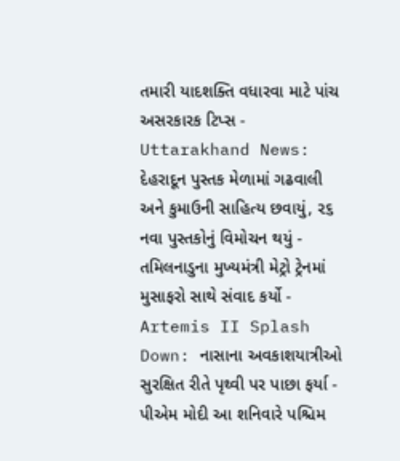તમારી યાદશક્તિ વધારવા માટે પાંચ અસરકારક ટિપ્સ -
Uttarakhand News: દેહરાદૂન પુસ્તક મેળામાં ગઢવાલી અને કુમાઉની સાહિત્ય છવાયું, ૨૬ નવા પુસ્તકોનું વિમોચન થયું -
તમિલનાડુના મુખ્યમંત્રી મેટ્રો ટ્રેનમાં મુસાફરો સાથે સંવાદ કર્યો -
Artemis II Splash Down: નાસાના અવકાશયાત્રીઓ સુરક્ષિત રીતે પૃથ્વી પર પાછા ફર્યા -
પીએમ મોદી આ શનિવારે પશ્ચિમ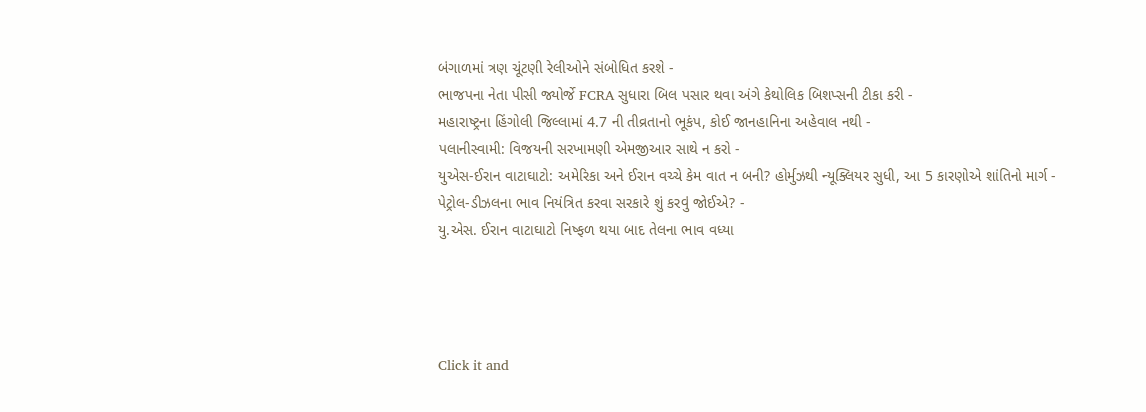બંગાળમાં ત્રણ ચૂંટણી રેલીઓને સંબોધિત કરશે -
ભાજપના નેતા પીસી જ્યોર્જે FCRA સુધારા બિલ પસાર થવા અંગે કેથોલિક બિશપ્સની ટીકા કરી -
મહારાષ્ટ્રના હિંગોલી જિલ્લામાં 4.7 ની તીવ્રતાનો ભૂકંપ, કોઈ જાનહાનિના અહેવાલ નથી -
પલાનીસ્વામી: વિજયની સરખામણી એમજીઆર સાથે ન કરો -
યુએસ-ઈરાન વાટાઘાટો: અમેરિકા અને ઈરાન વચ્ચે કેમ વાત ન બની? હોર્મુઝથી ન્યૂક્લિયર સુધી, આ 5 કારણોએ શાંતિનો માર્ગ -
પેટ્રોલ-ડીઝલના ભાવ નિયંત્રિત કરવા સરકારે શું કરવું જોઈએ? -
યુ.એસ. ઈરાન વાટાઘાટો નિષ્ફળ થયા બાદ તેલના ભાવ વધ્યા




Click it and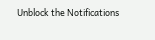Unblock the Notifications